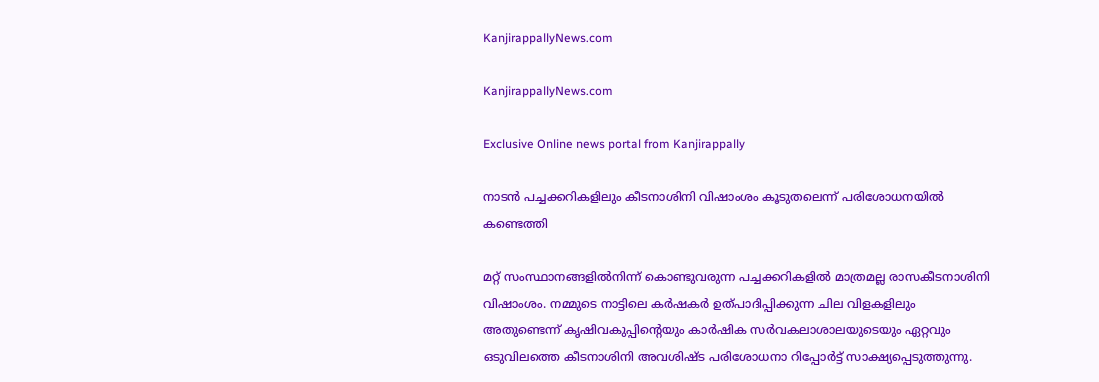KanjirappallyNews.com

KanjirappallyNews.com

Exclusive Online news portal from Kanjirappally

നാടൻ പച്ചക്കറികളിലും കീടനാശിനി വിഷാംശം കൂടുതലെന്ന്‌ പരിശോധനയിൽ കണ്ടെത്തി

മറ്റ് സംസ്ഥാനങ്ങളിൽനിന്ന് കൊണ്ടുവരുന്ന പച്ചക്കറികളിൽ മാത്രമല്ല രാസകീടനാശിനി വിഷാംശം. നമ്മുടെ നാട്ടിലെ കർഷകർ ഉത്പാദിപ്പിക്കുന്ന ചില വിളകളിലും അതുണ്ടെന്ന് കൃഷിവകുപ്പിന്റെയും കാർഷിക സർവകലാശാലയുടെയും ഏറ്റവും ഒടുവിലത്തെ കീടനാശിനി അവശിഷ്ട പരിശോധനാ റിപ്പോർട്ട് സാക്ഷ്യപ്പെടുത്തുന്നു.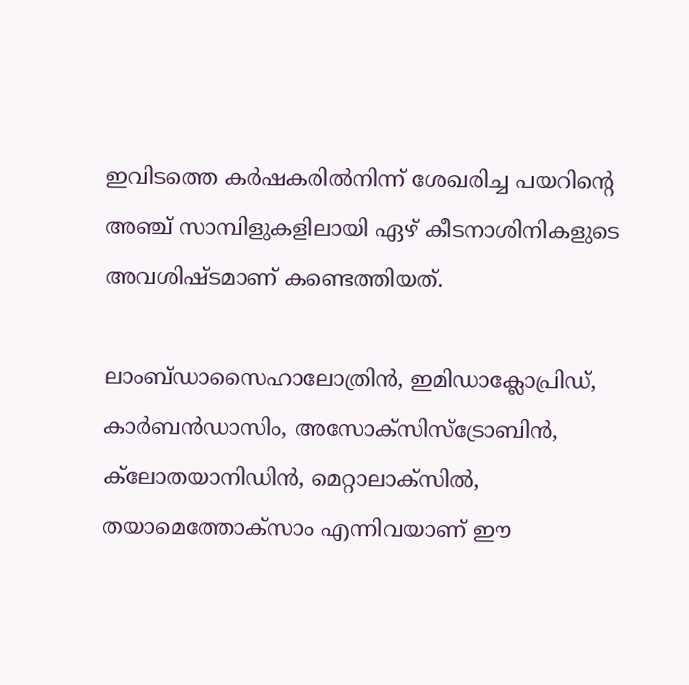ഇവിടത്തെ കർഷകരിൽനിന്ന് ശേഖരിച്ച പയറിന്റെ അഞ്ച് സാമ്പിളുകളിലായി ഏഴ് കീടനാശിനികളുടെ അവശിഷ്ടമാണ് കണ്ടെത്തിയത്.

ലാംബ്ഡാസൈഹാലോത്രിൻ, ഇമിഡാക്ലോപ്രിഡ്, കാർബൻഡാസിം, അസോക്‌സിസ്‌ട്രോബിൻ, ക്‌ലോതയാനിഡിൻ, മെറ്റാലാക്‌സിൽ, തയാമെത്തോക്‌സാം എന്നിവയാണ് ഈ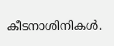കീടനാശിനികൾ.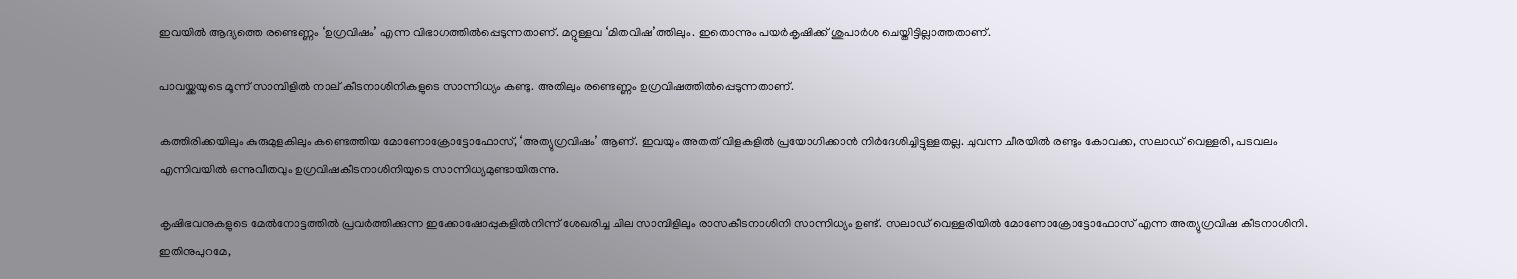ഇവയിൽ ആദ്യത്തെ രണ്ടെണ്ണം ‘ഉഗ്രവിഷം’ എന്ന വിഭാഗത്തിൽപ്പെടുന്നതാണ്. മറ്റുള്ളവ ‘മിതവിഷ’ത്തിലും. ഇതൊന്നും പയർകൃഷിക്ക് ശുപാർശ ചെയ്തിട്ടില്ലാത്തതാണ്.

പാവയ്ക്കയുടെ മൂന്ന് സാമ്പിളിൽ നാല് കീടനാശിനികളുടെ സാന്നിധ്യം കണ്ടു. അതിലും രണ്ടെണ്ണം ഉഗ്രവിഷത്തിൽപ്പെടുന്നതാണ്.

കത്തിരിക്കയിലും കുരുമുളകിലും കണ്ടെത്തിയ മോണോക്രോട്ടോഫോസ്, ‘അത്യുഗ്രവിഷം’ ആണ്. ഇവയും അതത് വിളകളിൽ പ്രയോഗിക്കാൻ നിർദേശിച്ചിട്ടുള്ളതല്ല. ചുവന്ന ചീരയിൽ രണ്ടും കോവക്ക, സലാഡ് വെള്ളരി, പടവലം എന്നിവയിൽ ഒന്നുവീതവും ഉഗ്രവിഷകീടനാശിനിയുടെ സാന്നിധ്യമുണ്ടായിരുന്നു.

കൃഷിഭവനുകളുടെ മേൽനോട്ടത്തിൽ പ്രവർത്തിക്കുന്ന ഇക്കോഷോപ്പുകളിൽനിന്ന് ശേഖരിച്ച ചില സാമ്പിളിലും രാസകീടനാശിനി സാന്നിധ്യം ഉണ്ട്. സലാഡ് വെള്ളരിയിൽ മോണോക്രോട്ടോഫോസ് എന്ന അത്യുഗ്രവിഷ കീടനാശിനി. ഇതിനുപുറമേ,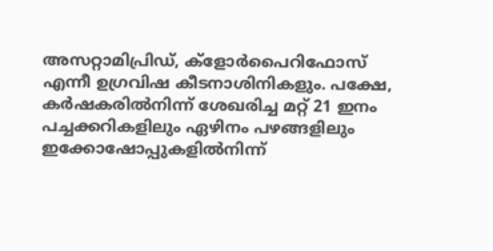അസറ്റാമിപ്രിഡ്, ക്‌ളോർപൈറിഫോസ് എന്നീ ഉഗ്രവിഷ കീടനാശിനികളും. പക്ഷേ, കർഷകരിൽനിന്ന് ശേഖരിച്ച മറ്റ് 21 ഇനം പച്ചക്കറികളിലും ഏഴിനം പഴങ്ങളിലും ഇക്കോഷോപ്പുകളിൽനിന്ന്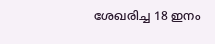ശേഖരിച്ച 18 ഇനം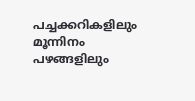പച്ചക്കറികളിലും മൂന്നിനം പഴങ്ങളിലും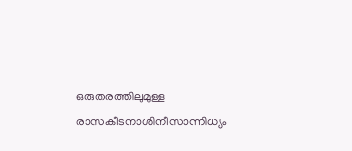ഒരുതരത്തിലുമുള്ള രാസകീടനാശിനീസാന്നിധ്യം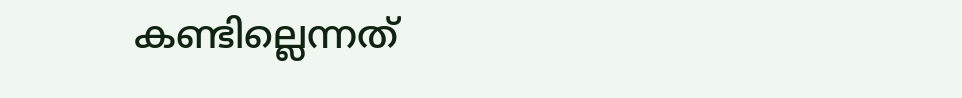കണ്ടില്ലെന്നത്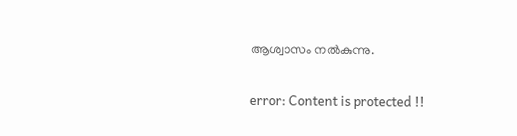ആശ്വാസം നൽകുന്നു.

error: Content is protected !!